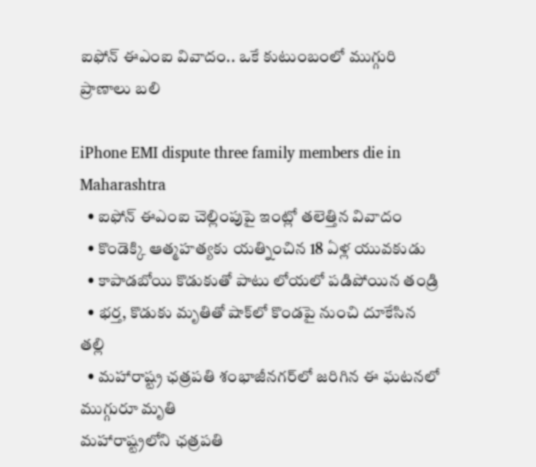ఐఫోన్ ఈఎంఐ వివాదం.. ఒకే కుటుంబంలో ముగ్గురి ప్రాణాలు బలి

iPhone EMI dispute three family members die in Maharashtra
  • ఐఫోన్ ఈఎంఐ చెల్లింపుపై ఇంట్లో తలెత్తిన వివాదం
  • కొండెక్కి ఆత్మహత్యకు యత్నించిన 18 ఏళ్ల యువకుడు
  • కాపాడబోయి కొడుకుతో పాటు లోయలో పడిపోయిన తండ్రి
  • భర్త, కొడుకు మృతితో షాక్‌లో కొండపై నుంచి దూకేసిన తల్లి
  • మహారాష్ట్ర ఛత్రపతి శంభాజీనగర్‌లో జరిగిన ఈ ఘటనలో ముగ్గురూ మృతి
మహారాష్ట్రలోని ఛత్రపతి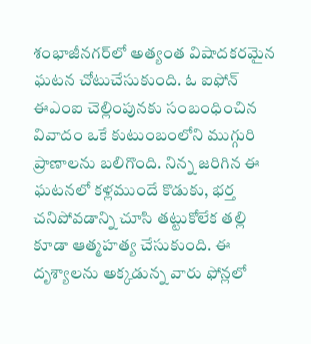శంభాజీనగర్‌లో అత్యంత విషాదకరమైన ఘటన చోటుచేసుకుంది. ఓ ఐఫోన్ ఈఎంఐ చెల్లింపునకు సంబంధించిన వివాదం ఒకే కుటుంబంలోని ముగ్గురి ప్రాణాలను బలిగొంది. నిన్న‌ జరిగిన ఈ ఘటనలో కళ్లముందే కొడుకు, భర్త చనిపోవడాన్ని చూసి తట్టుకోలేక తల్లి కూడా ఆత్మహత్య చేసుకుంది. ఈ దృశ్యాలను అక్కడున్న వారు ఫోన్లలో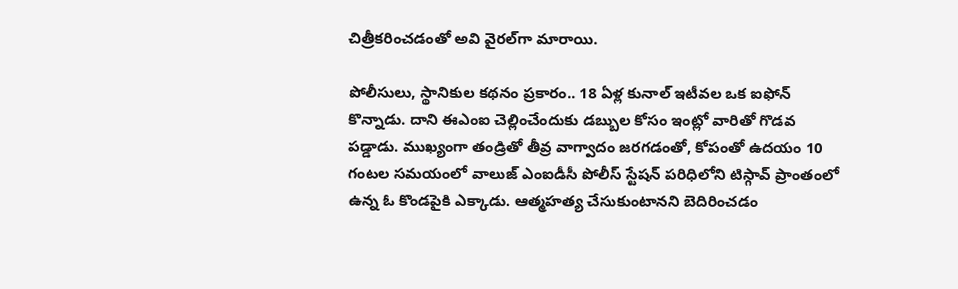చిత్రీకరించడంతో అవి వైరల్‌గా మారాయి.

పోలీసులు, స్థానికుల కథనం ప్రకారం.. 18 ఏళ్ల కునాల్ ఇటీవల ఒక ఐఫోన్ కొన్నాడు. దాని ఈఎంఐ చెల్లించేందుకు డబ్బుల కోసం ఇంట్లో వారితో గొడవ పడ్డాడు. ముఖ్యంగా తండ్రితో తీవ్ర వాగ్వాదం జరగడంతో, కోపంతో ఉదయం 10 గంటల సమయంలో వాలుజ్ ఎంఐడీసీ పోలీస్ స్టేషన్ పరిధిలోని టిస్గావ్ ప్రాంతంలో ఉన్న ఓ కొండపైకి ఎక్కాడు. ఆత్మహత్య చేసుకుంటానని బెదిరించడం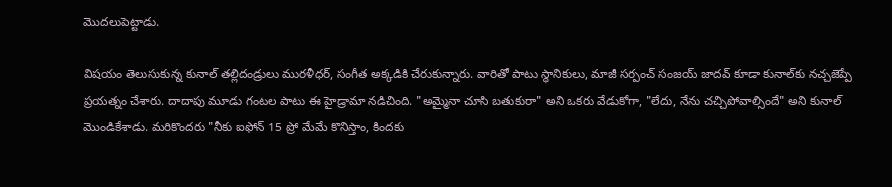మొదలుపెట్టాడు.

విషయం తెలుసుకున్న కునాల్ తల్లిదండ్రులు మురళీధర్, సంగీత అక్కడికి చేరుకున్నారు. వారితో పాటు స్థానికులు, మాజీ సర్పంచ్ సంజయ్ జాదవ్ కూడా కునాల్‌కు నచ్చజెప్పే ప్రయత్నం చేశారు. దాదాపు మూడు గంటల పాటు ఈ హైడ్రామా నడిచింది. "అమ్మైనా చూసి బతుకురా" అని ఒకరు వేడుకోగా, "లేదు, నేను చచ్చిపోవాల్సిందే" అని కునాల్ మొండికేశాడు. మరికొందరు "నీకు ఐఫోన్ 15 ప్రో మేమే కొనిస్తాం, కిందకు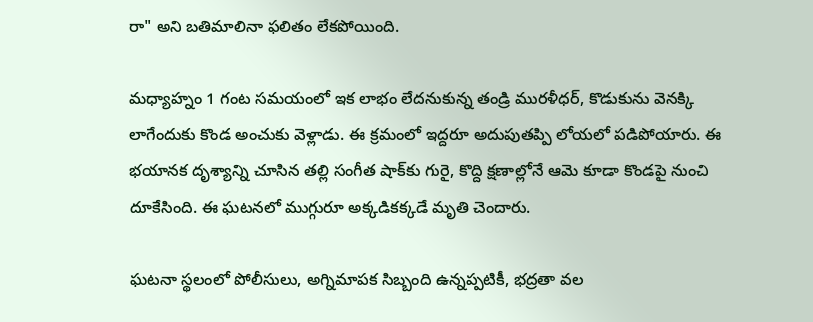రా" అని బతిమాలినా ఫలితం లేకపోయింది.

మధ్యాహ్నం 1 గంట సమయంలో ఇక లాభం లేదనుకున్న తండ్రి మురళీధర్, కొడుకును వెనక్కి లాగేందుకు కొండ అంచుకు వెళ్లాడు. ఈ క్రమంలో ఇద్దరూ అదుపుతప్పి లోయలో పడిపోయారు. ఈ భయానక దృశ్యాన్ని చూసిన తల్లి సంగీత షాక్‌కు గురై, కొద్ది క్షణాల్లోనే ఆమె కూడా కొండపై నుంచి దూకేసింది. ఈ ఘటనలో ముగ్గురూ అక్కడికక్కడే మృతి చెందారు.

ఘటనా స్థలంలో పోలీసులు, అగ్నిమాపక సిబ్బంది ఉన్నప్పటికీ, భద్రతా వల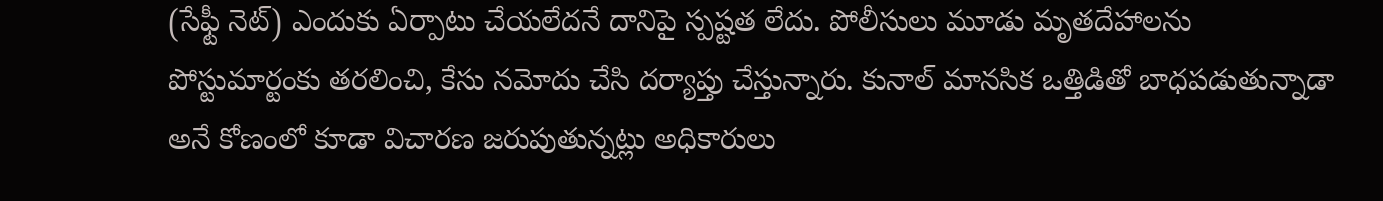(సేఫ్టీ నెట్) ఎందుకు ఏర్పాటు చేయలేదనే దానిపై స్పష్టత లేదు. పోలీసులు మూడు మృతదేహాలను పోస్టుమార్టంకు తరలించి, కేసు నమోదు చేసి దర్యాప్తు చేస్తున్నారు. కునాల్ మానసిక ఒత్తిడితో బాధపడుతున్నాడా అనే కోణంలో కూడా విచారణ జరుపుతున్నట్లు అధికారులు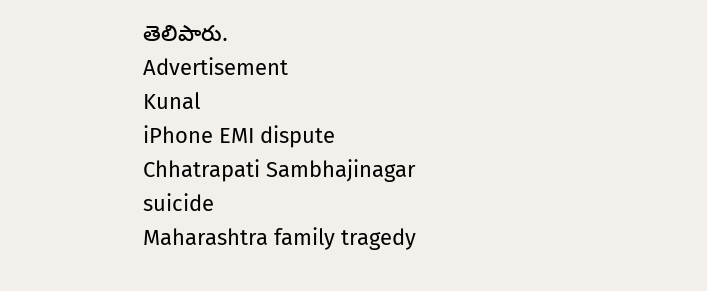తెలిపారు.
Advertisement
Kunal
iPhone EMI dispute
Chhatrapati Sambhajinagar suicide
Maharashtra family tragedy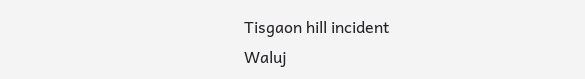Tisgaon hill incident
Waluj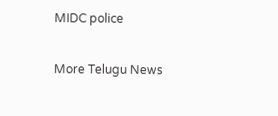MIDC police

More Telugu News